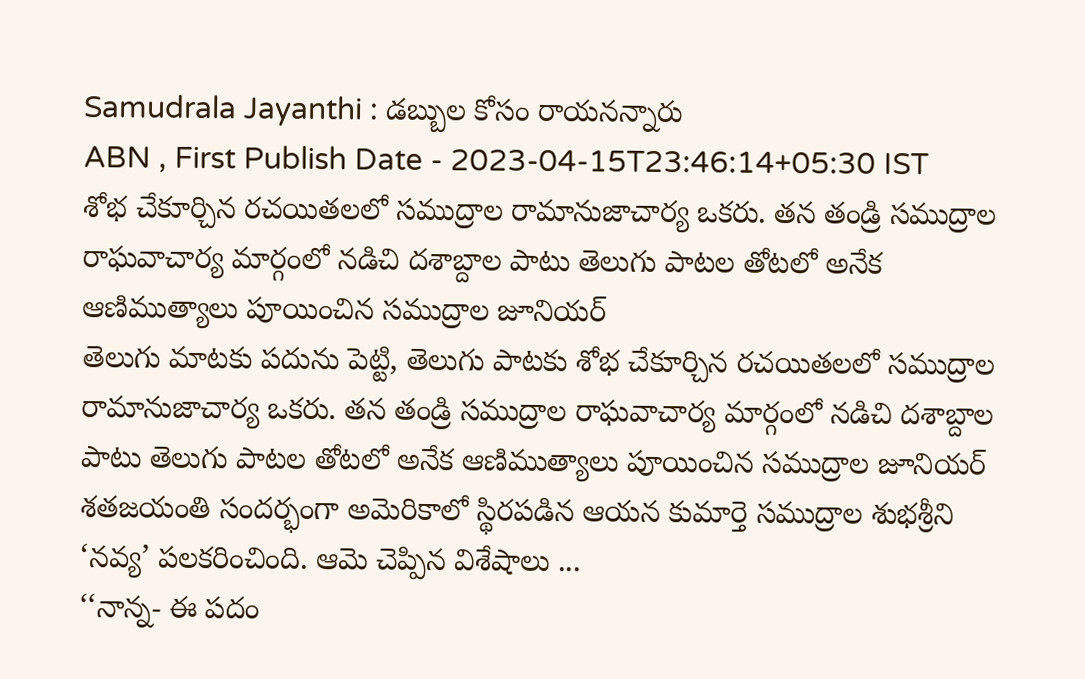Samudrala Jayanthi : డబ్బుల కోసం రాయనన్నారు
ABN , First Publish Date - 2023-04-15T23:46:14+05:30 IST
శోభ చేకూర్చిన రచయితలలో సముద్రాల రామానుజాచార్య ఒకరు. తన తండ్రి సముద్రాల రాఘవాచార్య మార్గంలో నడిచి దశాబ్దాల పాటు తెలుగు పాటల తోటలో అనేక ఆణిముత్యాలు పూయించిన సముద్రాల జూనియర్
తెలుగు మాటకు పదును పెట్టి, తెలుగు పాటకు శోభ చేకూర్చిన రచయితలలో సముద్రాల రామానుజాచార్య ఒకరు. తన తండ్రి సముద్రాల రాఘవాచార్య మార్గంలో నడిచి దశాబ్దాల పాటు తెలుగు పాటల తోటలో అనేక ఆణిముత్యాలు పూయించిన సముద్రాల జూనియర్ శతజయంతి సందర్భంగా అమెరికాలో స్థిరపడిన ఆయన కుమార్తె సముద్రాల శుభశ్రీని ‘నవ్య’ పలకరించింది. ఆమె చెప్పిన విశేషాలు ...
‘‘నాన్న- ఈ పదం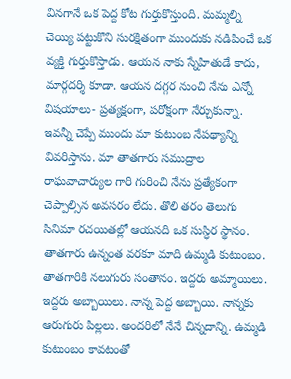వినగానే ఒక పెద్ద కోట గుర్తుకొస్తుంది. మమ్మల్ని చెయ్యి పట్టుకొని సురక్షితంగా ముందుకు నడిపించే ఒక వ్యక్తి గుర్తుకొస్తాడు. ఆయన నాకు స్నేహితుడే కాదు, మార్గదర్శి కూడా. ఆయన దగ్గర నుంచి నేను ఎన్నో విషయాలు- ప్రత్యక్షంగా, పరోక్షంగా నేర్చుకున్నా. ఇవన్నీ చెప్పే ముందు మా కుటుంబ నేపథ్యాన్ని వివరిస్తాను. మా తాతగారు సముద్రాల రాఘవాచార్యుల గారి గురించి నేను ప్రత్యేకంగా చెప్పాల్సిన అవసరం లేదు. తొలి తరం తెలుగు సినిమా రచయితల్లో ఆయనది ఒక సుస్ధిర స్థానం. తాతగారు ఉన్నంత వరకూ మాది ఉమ్మడి కుటుంబం. తాతగారికి నలుగురు సంతానం. ఇద్దరు అమ్మాయిలు. ఇద్దరు అబ్బాయిలు. నాన్న పెద్ద అబ్బాయి. నాన్నకు ఆరుగురు పిల్లలు. అందరిలో నేనే చిన్నదాన్ని. ఉమ్మడి కుటుంబం కావటంతో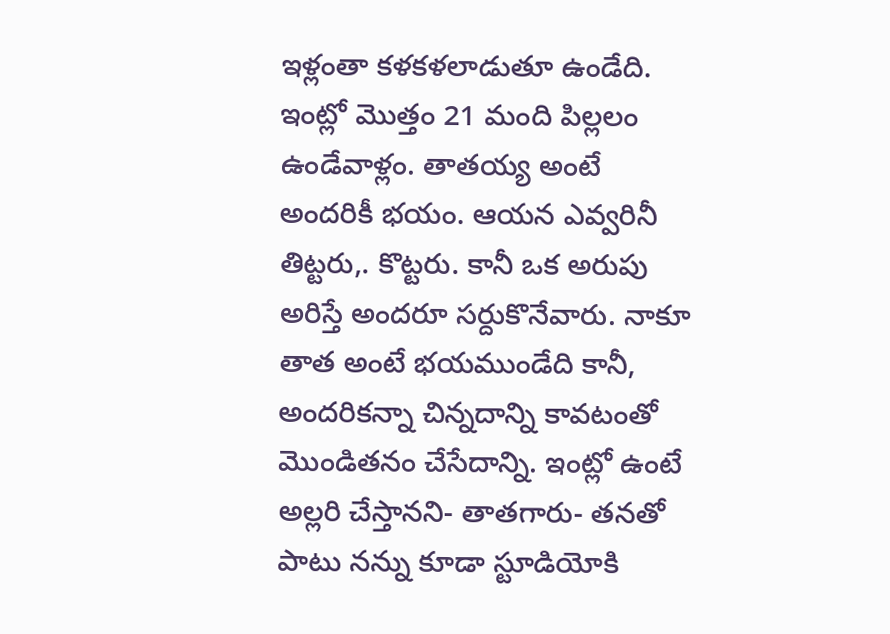ఇళ్లంతా కళకళలాడుతూ ఉండేది. ఇంట్లో మొత్తం 21 మంది పిల్లలం ఉండేవాళ్లం. తాతయ్య అంటే అందరికీ భయం. ఆయన ఎవ్వరినీ తిట్టరు,. కొట్టరు. కానీ ఒక అరుపు అరిస్తే అందరూ సర్దుకొనేవారు. నాకూ తాత అంటే భయముండేది కానీ, అందరికన్నా చిన్నదాన్ని కావటంతో మొండితనం చేసేదాన్ని. ఇంట్లో ఉంటే అల్లరి చేస్తానని- తాతగారు- తనతో పాటు నన్ను కూడా స్టూడియోకి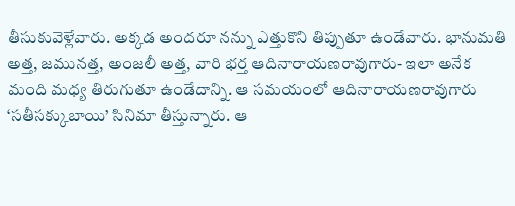తీసుకువెళ్లేవారు. అక్కడ అందరూ నన్ను ఎత్తుకొని తిప్పుతూ ఉండేవారు. భానుమతి అత్త, జమునత్త, అంజలీ అత్త, వారి భర్త ఆదినారాయణరావుగారు- ఇలా అనేక మంది మధ్య తిరుగుతూ ఉండేదాన్ని. ఆ సమయంలో ఆదినారాయణరావుగారు ‘సతీసక్కుబాయి’ సినిమా తీస్తున్నారు. ఆ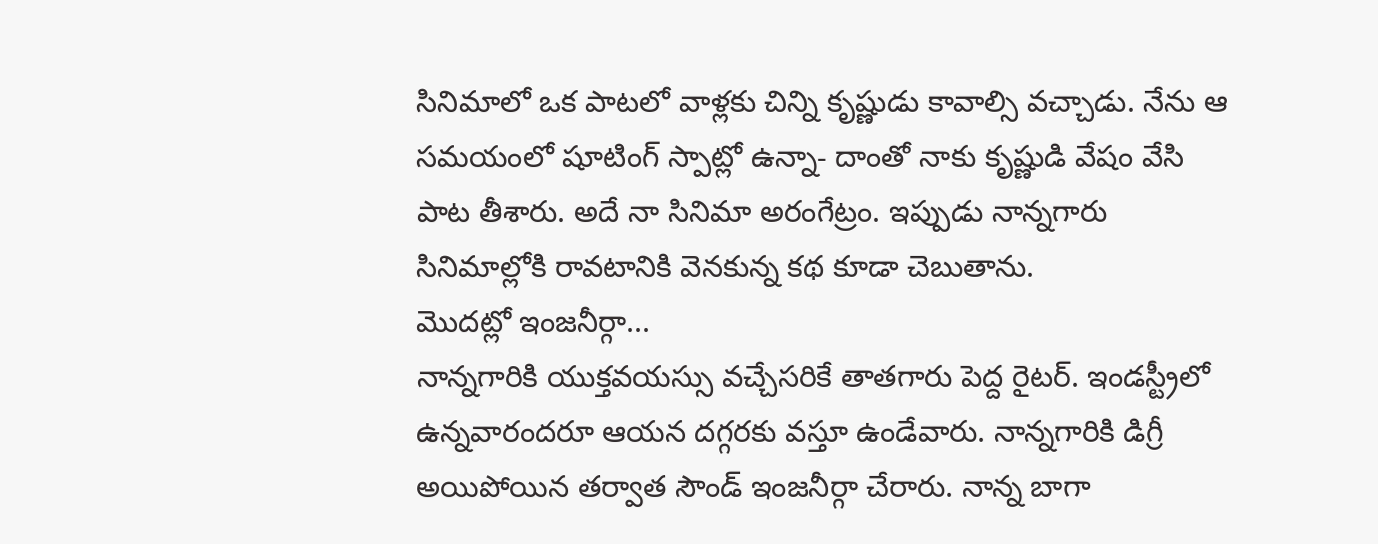సినిమాలో ఒక పాటలో వాళ్లకు చిన్ని కృష్ణుడు కావాల్సి వచ్చాడు. నేను ఆ సమయంలో షూటింగ్ స్పాట్లో ఉన్నా- దాంతో నాకు కృష్ణుడి వేషం వేసి పాట తీశారు. అదే నా సినిమా అరంగేట్రం. ఇప్పుడు నాన్నగారు సినిమాల్లోకి రావటానికి వెనకున్న కథ కూడా చెబుతాను.
మొదట్లో ఇంజనీర్గా...
నాన్నగారికి యుక్తవయస్సు వచ్చేసరికే తాతగారు పెద్ద రైటర్. ఇండస్ట్రీలో ఉన్నవారందరూ ఆయన దగ్గరకు వస్తూ ఉండేవారు. నాన్నగారికి డిగ్రీ అయిపోయిన తర్వాత సౌండ్ ఇంజనీర్గా చేరారు. నాన్న బాగా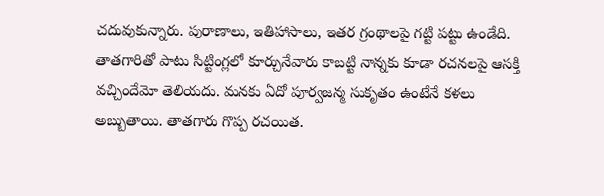చదువుకున్నారు. పురాణాలు, ఇతిహాసాలు, ఇతర గ్రంథాలపై గట్టి పట్టు ఉండేది. తాతగారితో పాటు సిట్టింగ్లలో కూర్చునేవారు కాబట్టి నాన్నకు కూడా రచనలపై ఆసక్తి వచ్చిందేమో తెలియదు. మనకు ఏదో పూర్వజన్మ సుకృతం ఉంటేనే కళలు అబ్బుతాయి. తాతగారు గొప్ప రచయిత.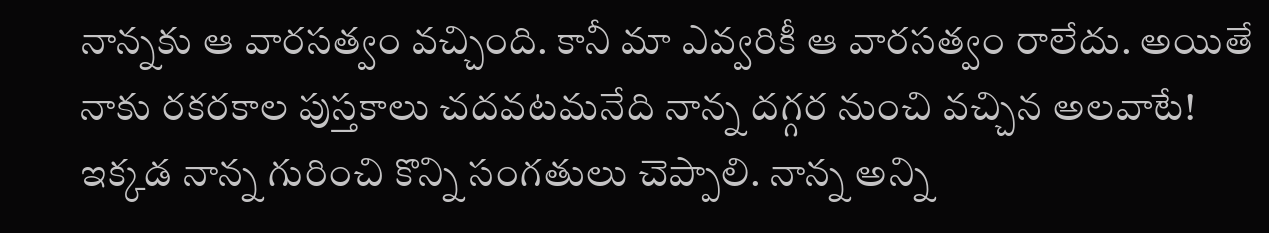నాన్నకు ఆ వారసత్వం వచ్చింది. కానీ మా ఎవ్వరికీ ఆ వారసత్వం రాలేదు. అయితే నాకు రకరకాల పుస్తకాలు చదవటమనేది నాన్న దగ్గర నుంచి వచ్చిన అలవాటే! ఇక్కడ నాన్న గురించి కొన్ని సంగతులు చెప్పాలి. నాన్న అన్ని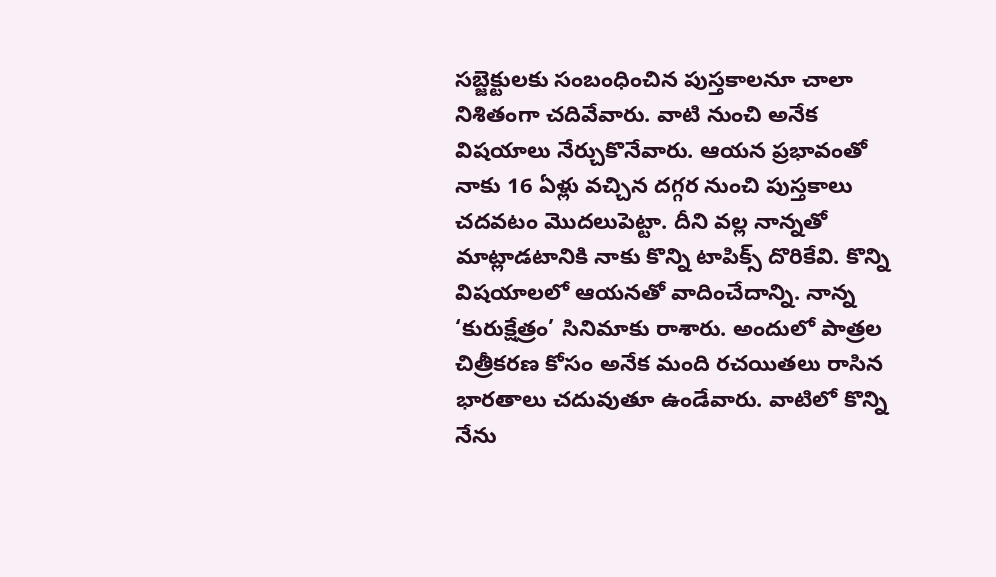సబ్జెక్టులకు సంబంధించిన పుస్తకాలనూ చాలా నిశితంగా చదివేవారు. వాటి నుంచి అనేక విషయాలు నేర్చుకొనేవారు. ఆయన ప్రభావంతో నాకు 16 ఏళ్లు వచ్చిన దగ్గర నుంచి పుస్తకాలు చదవటం మొదలుపెట్టా. దీని వల్ల నాన్నతో మాట్లాడటానికి నాకు కొన్ని టాపిక్స్ దొరికేవి. కొన్ని విషయాలలో ఆయనతో వాదించేదాన్ని. నాన్న ‘కురుక్షేత్రం’ సినిమాకు రాశారు. అందులో పాత్రల చిత్రీకరణ కోసం అనేక మంది రచయితలు రాసిన భారతాలు చదువుతూ ఉండేవారు. వాటిలో కొన్ని నేను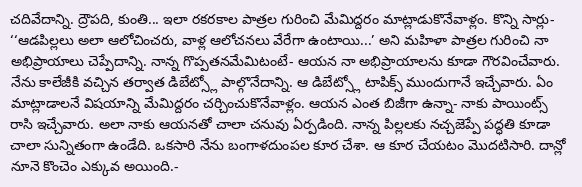చదివేదాన్ని. ద్రౌపది, కుంతి... ఇలా రకరకాల పాత్రల గురించి మేమిద్దరం మాట్లాడుకొనేవాళ్లం. కొన్ని సార్లు- ‘‘ఆడపిల్లలు అలా ఆలోచించరు, వాళ్ల ఆలోచనలు వేరేగా ఉంటాయి...’ అని మహిళా పాత్రల గురించి నా అభిప్రాయాలు చెప్పేదాన్ని. నాన్న గొప్పతనమేమిటంటే- ఆయన నా అభిప్రాయాలను కూడా గౌరవించేవారు. నేను కాలేజీకి వచ్చిన తర్వాత డిబేట్స్లో పాల్గొనేదాన్ని. ఆ డిబేట్స్లో టాపిక్స్ ముందుగానే ఇచ్చేవారు. ఏం మాట్లాడాలనే విషయాన్ని మేమిద్దరం చర్చించుకొనేవాళ్లం. ఆయన ఎంత బిజీగా ఉన్నా- నాకు పాయింట్స్ రాసి ఇచ్చేవారు. అలా నాకు ఆయనతో చాలా చనువు ఏర్పడింది. నాన్న పిల్లలకు నచ్చజెప్పే పద్ధతి కూడా చాలా సున్నితంగా ఉండేది. ఒకసారి నేను బంగాళదుంపల కూర చేశా. ఆ కూర చేయటం మొదటిసారి. దాన్లో నూనె కొంచెం ఎక్కువ అయింది.-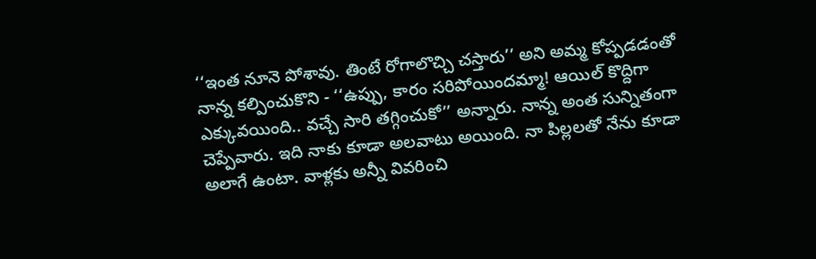‘‘ఇంత నూనె పోశావు. తింటే రోగాలొచ్చి చస్తారు’’ అని అమ్మ కోప్పడడంతో నాన్న కల్పించుకొని - ‘‘ఉప్పు, కారం సరిపోయిందమ్మా! ఆయిల్ కొద్దిగా ఎక్కువయింది.. వచ్చే సారి తగ్గించుకో’’ అన్నారు. నాన్న అంత సున్నితంగా చెప్పేవారు. ఇది నాకు కూడా అలవాటు అయింది. నా పిల్లలతో నేను కూడా అలాగే ఉంటా. వాళ్లకు అన్నీ వివరించి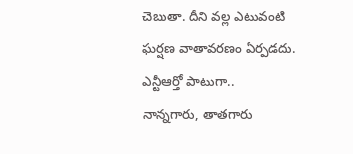చెబుతా. దీని వల్ల ఎటువంటి ఘర్షణ వాతావరణం ఏర్పడదు.
ఎన్టీఆర్తో పాటుగా..
నాన్నగారు, తాతగారు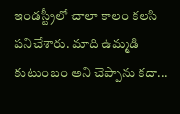ఇండస్ట్రీలో చాలా కాలం కలసి పనిచేశారు. మాది ఉమ్మడి కుటుంబం అని చెప్పాను కదా...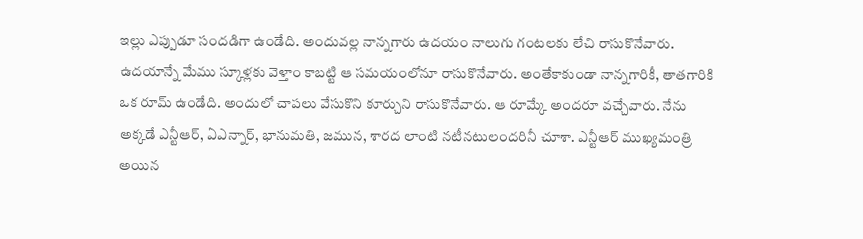ఇల్లు ఎప్పుడూ సందడిగా ఉండేది. అందువల్ల నాన్నగారు ఉదయం నాలుగు గంటలకు లేచి రాసుకొనేవారు. ఉదయాన్నే మేము స్కూళ్లకు వెళ్తాం కాబట్టి ఆ సమయంలోనూ రాసుకొనేవారు. అంతేకాకుండా నాన్నగారికీ, తాతగారికి ఒక రూమ్ ఉండేది. అందులో చాపలు వేసుకొని కూర్చుని రాసుకొనేవారు. ఆ రూమ్కే అందరూ వచ్చేవారు. నేను అక్కడే ఎన్టీఆర్, ఏఎన్నార్, భానుమతి, జమున, శారద లాంటి నటీనటులందరినీ చూశా. ఎన్టీఆర్ ముఖ్యమంత్రి అయిన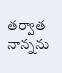తర్వాత నాన్నను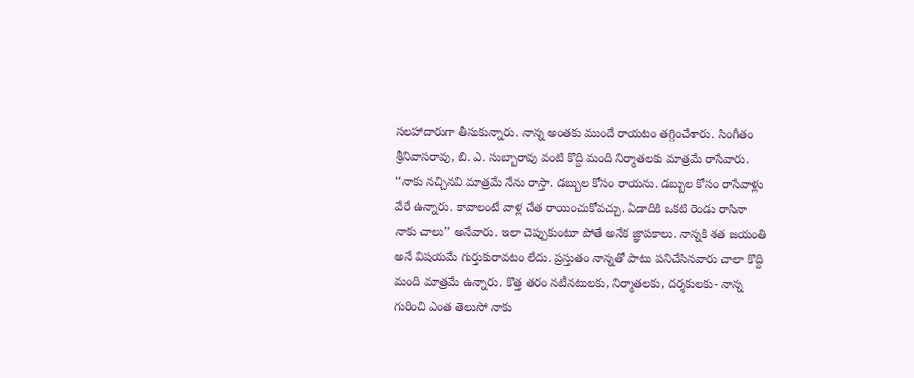సలహాదారుగా తీసుకున్నారు. నాన్న అంతకు ముందే రాయటం తగ్గించేశారు. సింగీతం శ్రీనివాసరావు, బి. ఎ. సుబ్బారావు వంటి కొద్ది మంది నిర్మాతలకు మాత్రమే రాసేవారు. ‘‘నాకు నచ్చినవి మాత్రమే నేను రాస్తా. డబ్బుల కోసం రాయను. డబ్బుల కోసం రాసేవాళ్లు వేరే ఉన్నారు. కావాలంటే వాళ్ల చేత రాయించుకోవచ్చు. ఏడాదికి ఒకటి రెండు రాసినా నాకు చాలు’’ అనేవారు. ఇలా చెప్పుకుంటూ పోతే అనేక జ్ఞాపకాలు. నాన్నకి శత జయంతి అనే విషయమే గుర్తుకురావటం లేదు. ప్రస్తుతం నాన్నతో పాటు పనిచేసినవారు చాలా కొద్ది మంది మాత్రమే ఉన్నారు. కొత్త తరం నటీనటులకు, నిర్మాతలకు, దర్శకులకు- నాన్న గురించి ఎంత తెలుసో నాకు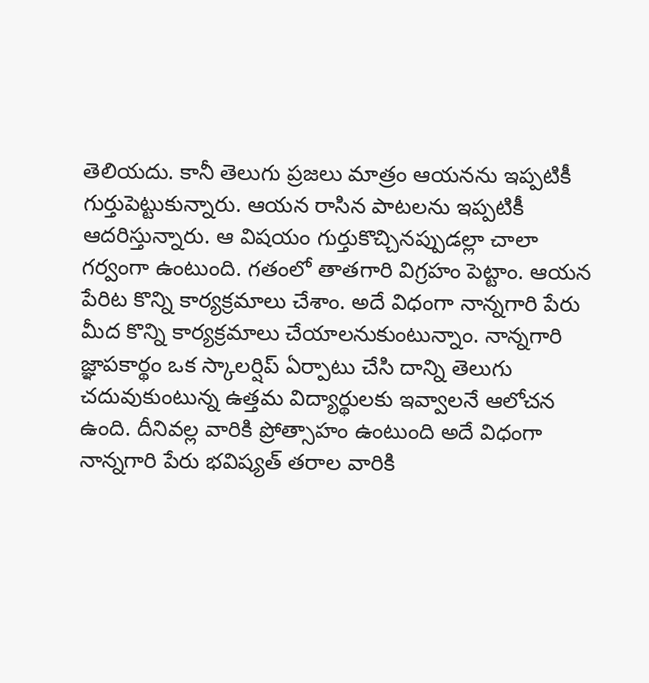తెలియదు. కానీ తెలుగు ప్రజలు మాత్రం ఆయనను ఇప్పటికీ గుర్తుపెట్టుకున్నారు. ఆయన రాసిన పాటలను ఇప్పటికీ ఆదరిస్తున్నారు. ఆ విషయం గుర్తుకొచ్చినప్పుడల్లా చాలా గర్వంగా ఉంటుంది. గతంలో తాతగారి విగ్రహం పెట్టాం. ఆయన పేరిట కొన్ని కార్యక్రమాలు చేశాం. అదే విధంగా నాన్నగారి పేరు మీద కొన్ని కార్యక్రమాలు చేయాలనుకుంటున్నాం. నాన్నగారి జ్ఞాపకార్థం ఒక స్కాలర్షిప్ ఏర్పాటు చేసి దాన్ని తెలుగు చదువుకుంటున్న ఉత్తమ విద్యార్థులకు ఇవ్వాలనే ఆలోచన ఉంది. దీనివల్ల వారికి ప్రోత్సాహం ఉంటుంది అదే విధంగా నాన్నగారి పేరు భవిష్యత్ తరాల వారికి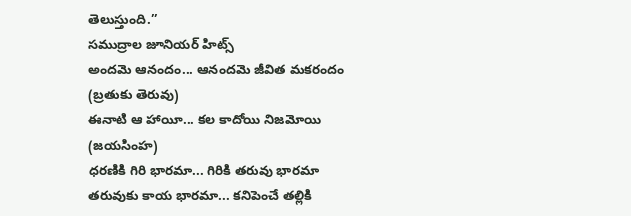తెలుస్తుంది.’’
సముద్రాల జూనియర్ హిట్స్
అందమె ఆనందం... ఆనందమె జీవిత మకరందం
(బ్రతుకు తెరువు)
ఈనాటి ఆ హాయీ... కల కాదోయి నిజమోయి
(జయసింహ)
ధరణికి గిరి భారమా... గిరికి తరువు భారమా
తరువుకు కాయ భారమా... కనిపెంచే తల్లికి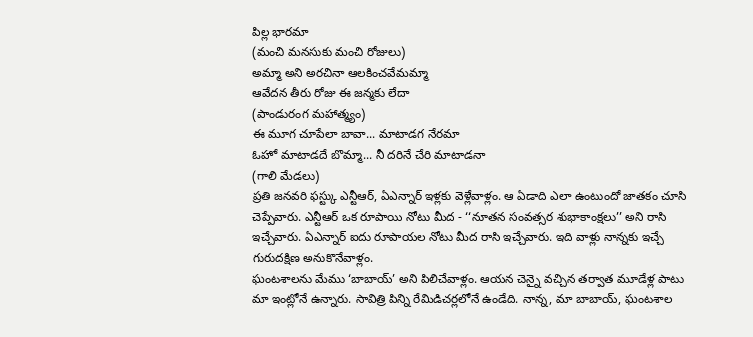పిల్ల భారమా
(మంచి మనసుకు మంచి రోజులు)
అమ్మా అని అరచినా ఆలకించవేమమ్మా
ఆవేదన తీరు రోజు ఈ జన్మకు లేదా
(పాండురంగ మహాత్మ్యం)
ఈ మూగ చూపేలా బావా... మాటాడగ నేరమా
ఓహో మాటాడదే బొమ్మా... నీ దరినే చేరి మాటాడనా
(గాలి మేడలు)
ప్రతి జనవరి ఫస్ట్కు ఎన్టీఆర్, ఏఎన్నార్ ఇళ్లకు వెళ్లేవాళ్లం. ఆ ఏడాది ఎలా ఉంటుందో జాతకం చూసి చెప్పేవారు. ఎన్టీఆర్ ఒక రూపాయి నోటు మీద - ‘‘నూతన సంవత్సర శుభాకాంక్షలు’’ అని రాసి ఇచ్చేవారు. ఏఎన్నార్ ఐదు రూపాయల నోటు మీద రాసి ఇచ్చేవారు. ఇది వాళ్లు నాన్నకు ఇచ్చే గురుదక్షిణ అనుకొనేవాళ్లం.
ఘంటశాలను మేము ‘బాబాయ్’ అని పిలిచేవాళ్లం. ఆయన చెన్నై వచ్చిన తర్వాత మూడేళ్ల పాటు మా ఇంట్లోనే ఉన్నారు. సావిత్రి పిన్ని రేమిడిచర్లలోనే ఉండేది. నాన్న, మా బాబాయ్, ఘంటశాల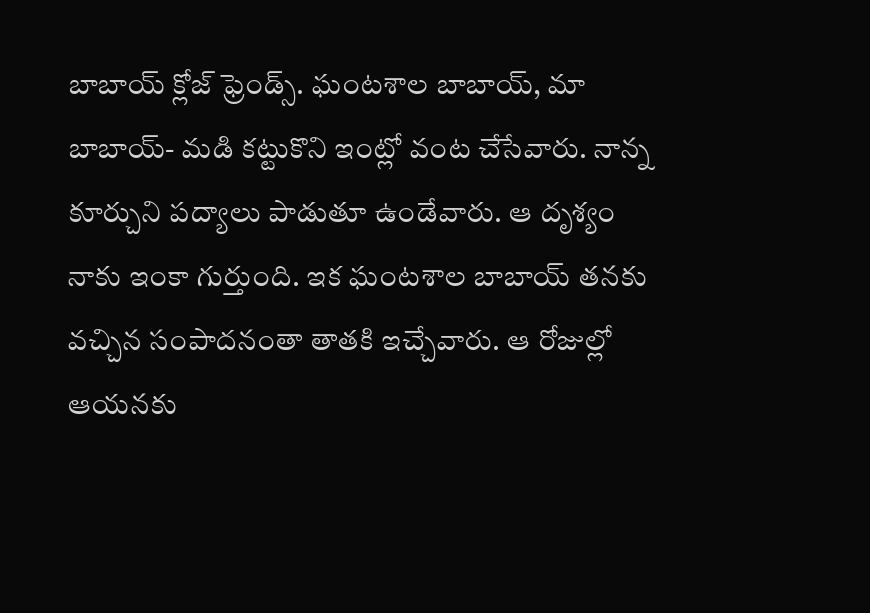బాబాయ్ క్లోజ్ ఫ్రెండ్స్. ఘంటశాల బాబాయ్, మా బాబాయ్- మడి కట్టుకొని ఇంట్లో వంట చేసేవారు. నాన్న కూర్చుని పద్యాలు పాడుతూ ఉండేవారు. ఆ దృశ్యం నాకు ఇంకా గుర్తుంది. ఇక ఘంటశాల బాబాయ్ తనకు వచ్చిన సంపాదనంతా తాతకి ఇచ్చేవారు. ఆ రోజుల్లో ఆయనకు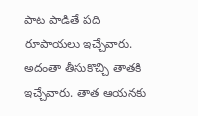పాట పాడితే పది రూపాయలు ఇచ్చేవారు. అదంతా తీసుకొచ్చి తాతకి ఇచ్చేవారు. తాత ఆయనకు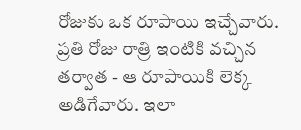రోజుకు ఒక రూపాయి ఇచ్చేవారు. ప్రతి రోజు రాత్రి ఇంటికి వచ్చిన తర్వాత - ఆ రూపాయికి లెక్క అడిగేవారు. ఇలా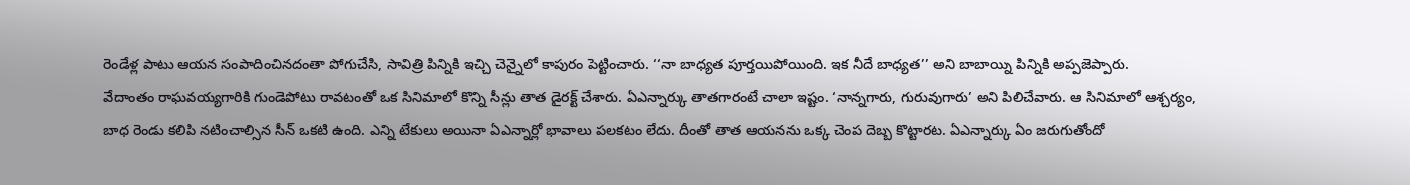రెండేళ్ల పాటు ఆయన సంపాదించినదంతా పోగుచేసి, సావిత్రి పిన్నికి ఇచ్చి చెన్నైలో కాపురం పెట్టించారు. ‘‘నా బాధ్యత పూర్తయిపోయింది. ఇక నీదే బాధ్యత’’ అని బాబాయ్ని పిన్నికి అప్పజెప్పారు.
వేదాంతం రాఘవయ్యగారికి గుండెపోటు రావటంతో ఒక సినిమాలో కొన్ని సీన్లు తాత డైరక్ట్ చేశారు. ఏఎన్నార్కు తాతగారంటే చాలా ఇష్టం. ‘నాన్నగారు, గురువుగారు’ అని పిలిచేవారు. ఆ సినిమాలో ఆశ్చర్యం, బాధ రెండు కలిపి నటించాల్సిన సీన్ ఒకటి ఉంది. ఎన్ని టేకులు అయినా ఏఎన్నార్లో భావాలు పలకటం లేదు. దీంతో తాత ఆయనను ఒక్క చెంప దెబ్బ కొట్టారట. ఏఎన్నార్కు ఏం జరుగుతోందో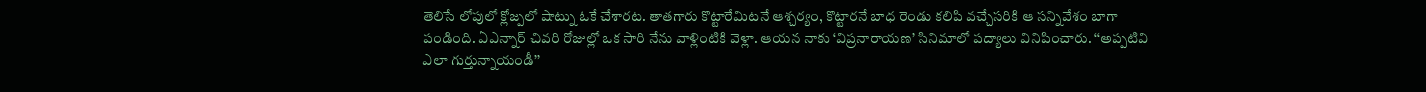తెలిసే లోపులో క్లోజ్పలో షాట్ను ఓకే చేశారట. తాతగారు కొట్టారేమిటనే ఆశ్చర్యం, కొట్టారనే బాధ రెండు కలిపి వచ్చేసరికి ఆ సన్నివేశం బాగా పండింది. ఏఎన్నార్ చివరి రోజుల్లో ఒక సారి నేను వాళ్లింటికి వెళ్లా. ఆయన నాకు ‘విప్రనారాయణ’ సినిమాలో పద్యాలు వినిపించారు. ‘‘అప్పటివి ఎలా గుర్తున్నాయండీ’’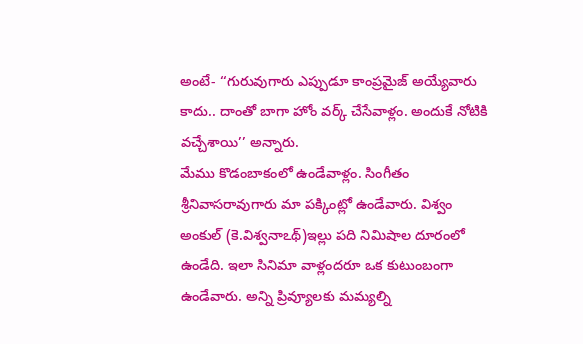అంటే- ‘‘గురువుగారు ఎప్పుడూ కాంప్రమైజ్ అయ్యేవారు కాదు.. దాంతో బాగా హోం వర్క్ చేసేవాళ్లం. అందుకే నోటికి వచ్చేశాయి’’ అన్నారు.
మేము కొడంబాకంలో ఉండేవాళ్లం. సింగీతం శ్రీనివాసరావుగారు మా పక్కింట్లో ఉండేవారు. విశ్వం అంకుల్ (కె.విశ్వనాఽథ్)ఇల్లు పది నిమిషాల దూరంలో ఉండేది. ఇలా సినిమా వాళ్లందరూ ఒక కుటుంబంగా ఉండేవారు. అన్ని ప్రివ్యూలకు మమ్యల్ని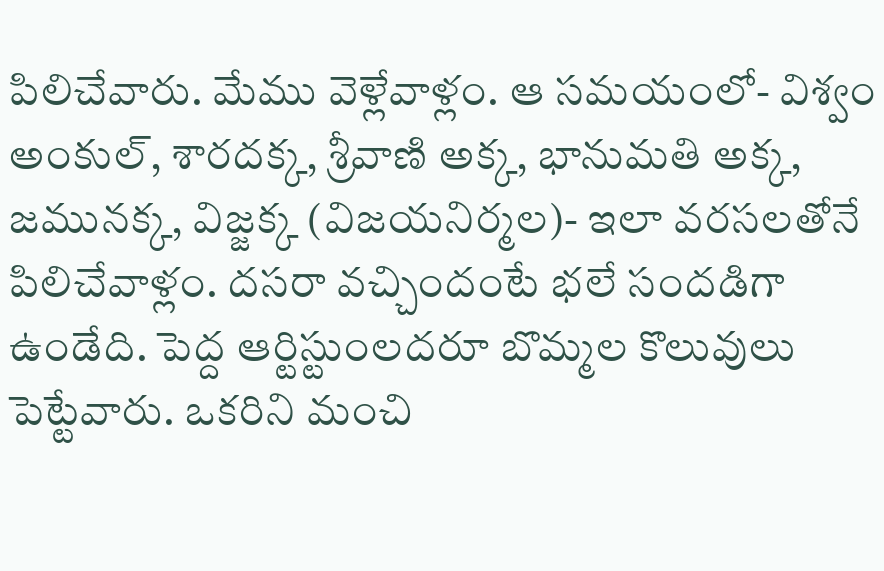పిలిచేవారు. మేము వెళ్లేవాళ్లం. ఆ సమయంలో- విశ్వం అంకుల్, శారదక్క, శ్రీవాణి అక్క, భానుమతి అక్క, జమునక్క, విజ్జక్క (విజయనిర్మల)- ఇలా వరసలతోనే పిలిచేవాళ్లం. దసరా వచ్చిందంటే భలే సందడిగా ఉండేది. పెద్ద ఆర్టిస్టుంలదరూ బొమ్మల కొలువులు పెట్టేవారు. ఒకరిని మంచి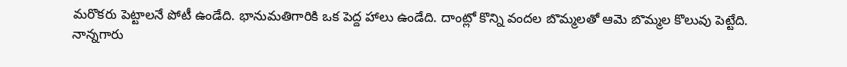మరొకరు పెట్టాలనే పోటీ ఉండేది. భానుమతిగారికి ఒక పెద్ద హాలు ఉండేది. దాంట్లో కొన్ని వందల బొమ్మలతో ఆమె బొమ్మల కొలువు పెట్టేది.
నాన్నగారు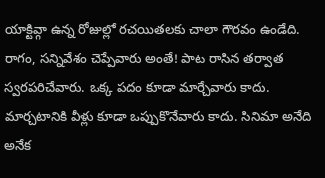యాక్టివ్గా ఉన్న రోజుల్లో రచయితలకు చాలా గౌరవం ఉండేది. రాగం, సన్నివేశం చెప్పేవారు అంతే! పాట రాసిన తర్వాత స్వరపరిచేవారు. ఒక్క పదం కూడా మార్చేవారు కాదు. మార్చటానికి వీళ్లు కూడా ఒప్పుకొనేవారు కాదు. సినిమా అనేది అనేక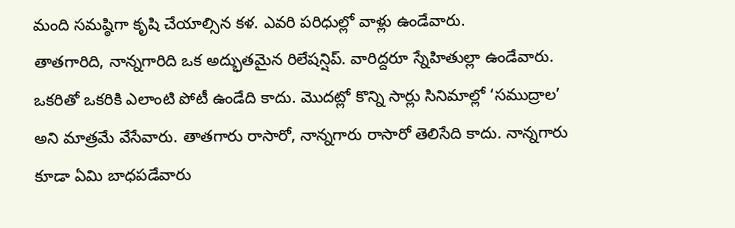మంది సమష్ఠిగా కృషి చేయాల్సిన కళ. ఎవరి పరిధుల్లో వాళ్లు ఉండేవారు.
తాతగారిది, నాన్నగారిది ఒక అద్భుతమైన రిలేషన్షిప్. వారిద్దరూ స్నేహితుల్లా ఉండేవారు. ఒకరితో ఒకరికి ఎలాంటి పోటీ ఉండేది కాదు. మొదట్లో కొన్ని సార్లు సినిమాల్లో ‘సముద్రాల’ అని మాత్రమే వేసేవారు. తాతగారు రాసారో, నాన్నగారు రాసారో తెలిసేది కాదు. నాన్నగారు కూడా ఏమి బాధపడేవారు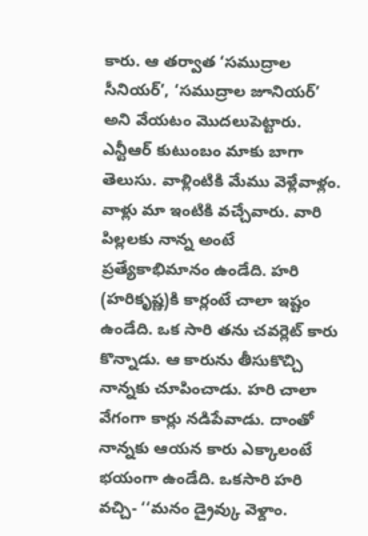కారు. ఆ తర్వాత ‘సముద్రాల సీనియర్’, ‘సముద్రాల జూనియర్’ అని వేయటం మొదలుపెట్టారు.
ఎన్టీఆర్ కుటుంబం మాకు బాగా తెలుసు. వాళ్లింటికి మేము వెళ్లేవాళ్లం. వాళ్లు మా ఇంటికి వచ్చేవారు. వారి పిల్లలకు నాన్న అంటే ప్రత్యేకాభిమానం ఉండేది. హరి (హరికృష్ణ)కి కార్లంటే చాలా ఇష్టం ఉండేది. ఒక సారి తను చవర్లెట్ కారు కొన్నాడు. ఆ కారును తీసుకొచ్చి నాన్నకు చూపించాడు. హరి చాలా వేగంగా కార్లు నడిపేవాడు. దాంతో నాన్నకు ఆయన కారు ఎక్కాలంటే భయంగా ఉండేది. ఒకసారి హరి వచ్చి- ‘‘మనం డ్రైవ్కు వెళ్దాం.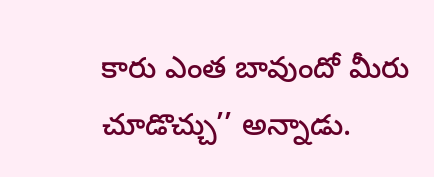కారు ఎంత బావుందో మీరు చూడొచ్చు’’ అన్నాడు.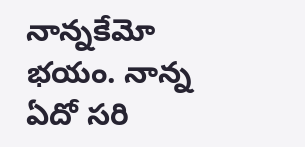నాన్నకేమో భయం. నాన్న ఏదో సరి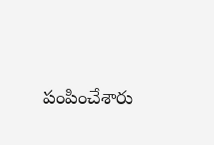పంపించేశారు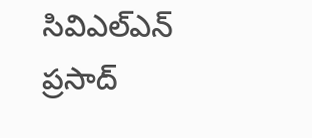సివిఎల్ఎన్ ప్రసాద్